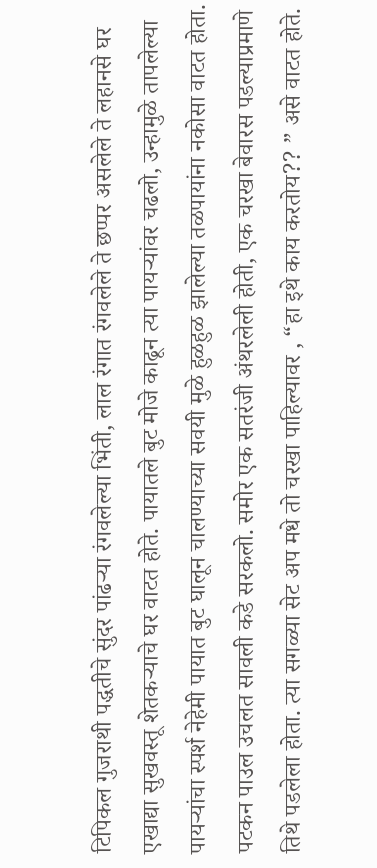टिपिकल गुजराथी पद्धतीचे सुंदर पांढऱ्या रंगवलेल्या भिंती, लाल रंगात रंगवलेले ते छप्पर असलेले ते लहानसे घर एखाद्या सुखवस्तू शेतकऱ्याचे घर वाटत होते. पायातले बुट मोजे काढून त्या पायऱ्यांवर चढलो, उन्हामुळे तापलेल्या पायऱ्यांचा स्पर्श नेहेमी पायात बुट घालून चालण्याच्या सवयी मुळे हुळहुळ झालेल्या तळपायांना नकोसा वाटत होता. पटकन पाउल उचलत सावली कडे सरकलो. समोर एक सतरंजी अंथरलेली होती, एक चरखा बेवारस पडल्याप्रमाणे तिथे पडलेला होता. त्या सगळ्या सेट अप मधे तो चरखा पाहिल्यावर , “हा इथे काय करतोय?? ” असे वाटत होते.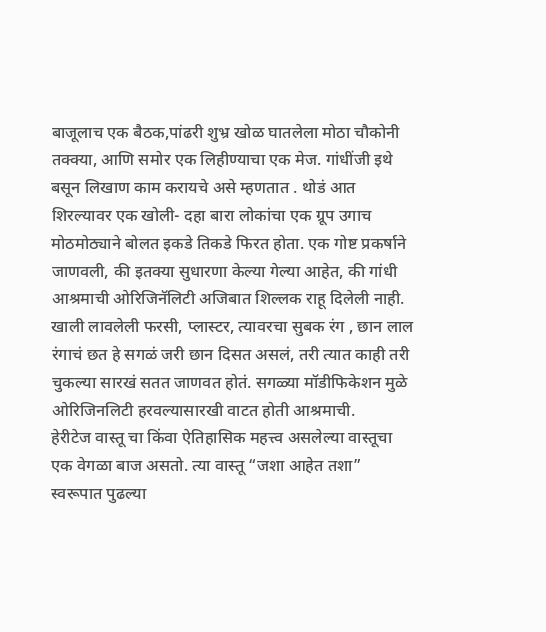बाजूलाच एक बैठक,पांढरी शुभ्र खोळ घातलेला मोठा चौकोनी तक्क्या, आणि समोर एक लिहीण्याचा एक मेज. गांधींजी इथे बसून लिखाण काम करायचे असे म्हणतात . थोडं आत शिरल्यावर एक खोली- दहा बारा लोकांचा एक ग्रूप उगाच मोठमोठ्याने बोलत इकडे तिकडे फिरत होता. एक गोष्ट प्रकर्षाने जाणवली, की इतक्या सुधारणा केल्या गेल्या आहेत, की गांधी आश्रमाची ओरिजिनॅलिटी अजिबात शिल्लक राहू दिलेली नाही. खाली लावलेली फरसी, प्लास्टर, त्यावरचा सुबक रंग , छान लाल रंगाचं छत हे सगळं जरी छान दिसत असलं, तरी त्यात काही तरी चुकल्या सारखं सतत जाणवत होतं. सगळ्या मॉडीफिकेशन मुळे ओरिजिनलिटी हरवल्यासारखी वाटत होती आश्रमाची.
हेरीटेज वास्तू चा किंवा ऐतिहासिक महत्त्व असलेल्या वास्तूचा एक वेगळा बाज असतो. त्या वास्तू “जशा आहेत तशा” स्वरूपात पुढल्या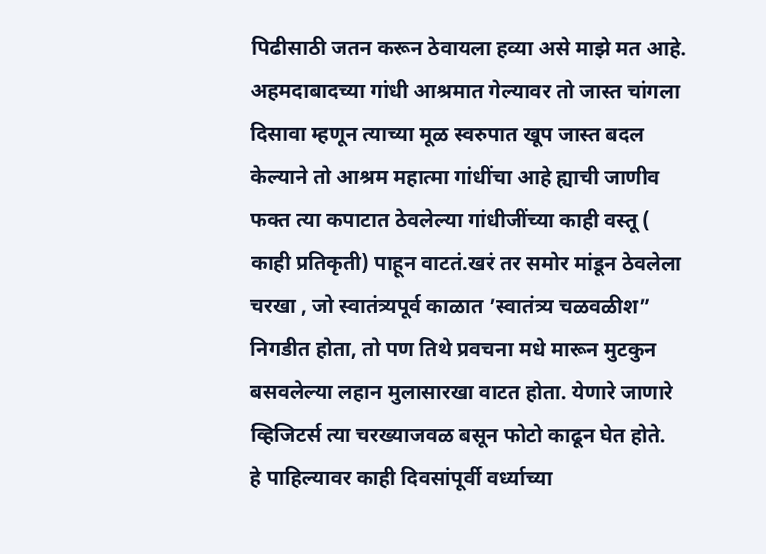पिढीसाठी जतन करून ठेवायला हव्या असे माझे मत आहे. अहमदाबादच्या गांधी आश्रमात गेल्यावर तो जास्त चांगला दिसावा म्हणून त्याच्या मूळ स्वरुपात खूप जास्त बदल केल्याने तो आश्रम महात्मा गांधींचा आहे ह्याची जाणीव फक्त त्या कपाटात ठेवलेल्या गांधीजींच्या काही वस्तू ( काही प्रतिकृती) पाहून वाटतं.खरं तर समोर मांडून ठेवलेला चरखा , जो स्वातंत्र्यपूर्व काळात ’स्वातंत्र्य चळवळीश” निगडीत होता, तो पण तिथे प्रवचना मधे मारून मुटकुन बसवलेल्या लहान मुलासारखा वाटत होता. येणारे जाणारे व्हिजिटर्स त्या चरख्याजवळ बसून फोटो काढून घेत होते.
हे पाहिल्यावर काही दिवसांपूर्वी वर्ध्याच्या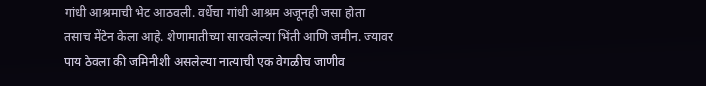गांधी आश्रमाची भेट आठवली. वर्धेचा गांधी आश्रम अजूनही जसा होता तसाच मेंटेन केला आहे. शेणामातीच्या सारवलेल्या भिंती आणि जमीन. ज्यावर पाय ठेवला की जमिनीशी असलेल्या नात्याची एक वेगळीच जाणीव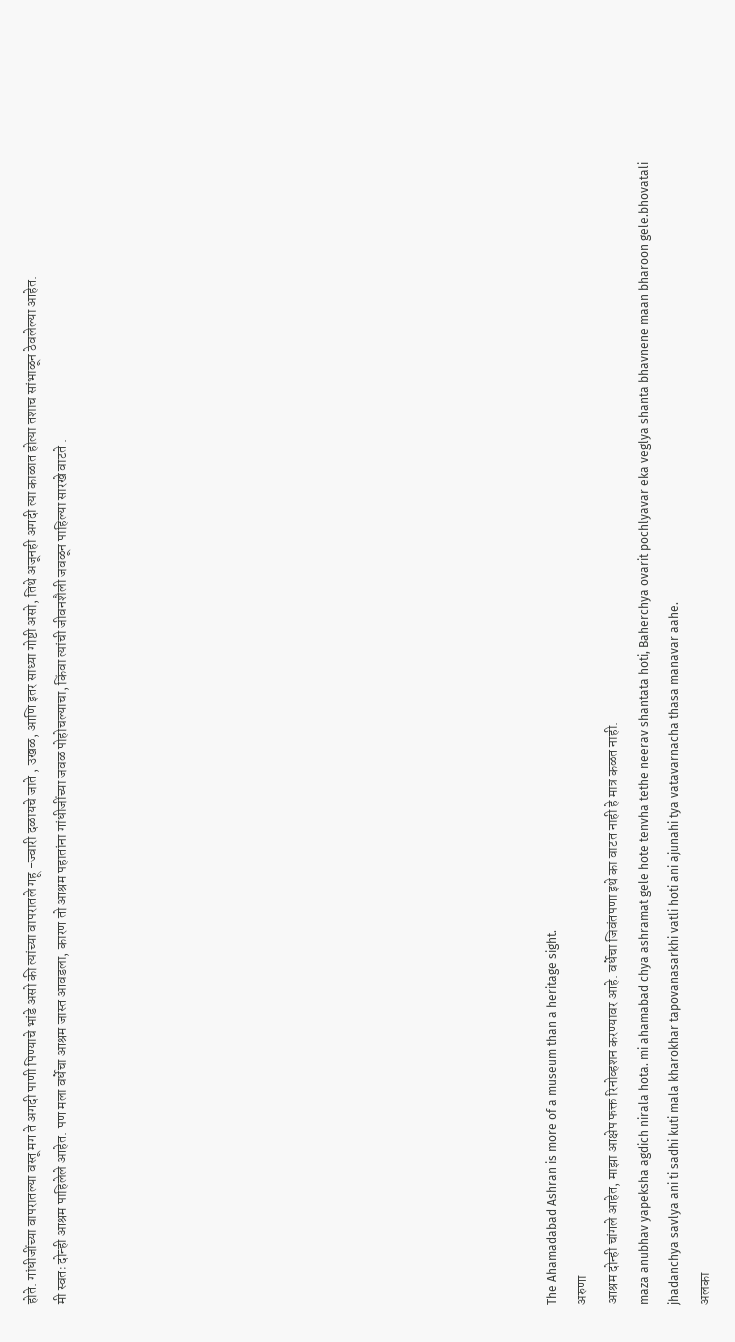होते. गांधीजींच्या वापरातल्या वस्तू मग ते अगदी पाणी पिण्याचे भांडे असो की त्यांच्या वापरातले गहू -ज्वारी दळायचे जाते , उखळ, आणि इतर साध्या गोष्टी असो, तिथे अजूनही अगदी त्या काळात होत्या तशाच सांभाळून ठेवलेल्या आहेत.
मी स्वतः दोन्ही आश्रम पाहिलेले आहेत. पण मला वर्धेचा आश्रम जास्त आवडला, कारण तो आश्रम पहातांना गांधीजींच्या जवळ पोहोचल्याचा, किंवा त्यांची जीवनशैली जवळून पाहिल्या सारखे वाटते .















The Ahamadabad Ashran is more of a museum than a heritage sight.
अरुणा
आश्रम दोन्ही चांगले आहेत, माझा आक्षेप फक्त रिनोव्हशन करण्यावर आहे. वर्धेचा जिवंतपणा इथे का वाटत नाही हे मात्र कळत नाही.
maza anubhav yapeksha agdich nirala hota. mi ahamabad chya ashramat gele hote tenvha tethe neerav shantata hoti, Baherchya ovarit pochlyavar eka veglya shanta bhavnene maan bharoon gele.bhovatali jhadanchya savlya ani ti sadhi kuti mala kharokhar tapovanasarkhi vatli hoti ani ajunahi tya vatavarnacha thasa manavar aahe.
अलका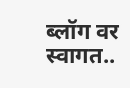ब्लॉग वर स्वागत..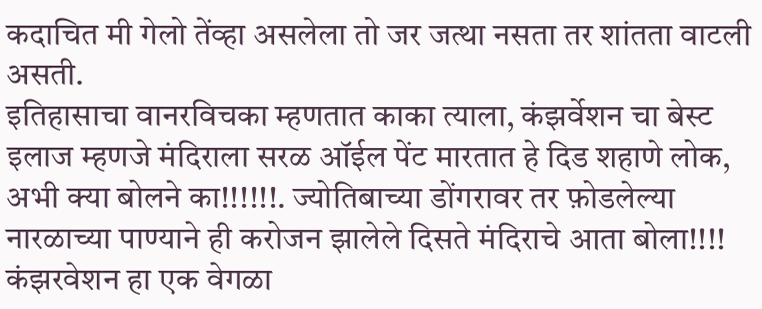कदाचित मी गेलो तेंव्हा असलेला तो जर जत्था नसता तर शांतता वाटली असती.
इतिहासाचा वानरविचका म्हणतात काका त्याला, कंझर्वेशन चा बेस्ट इलाज म्हणजे मंदिराला सरळ ऑईल पेंट मारतात हे दिड शहाणे लोक, अभी क्या बोलने का!!!!!!. ज्योतिबाच्या डोंगरावर तर फ़ोडलेल्या नारळाच्या पाण्याने ही करोजन झालेले दिसते मंदिराचे आता बोला!!!!
कंझरवेशन हा एक वेगळा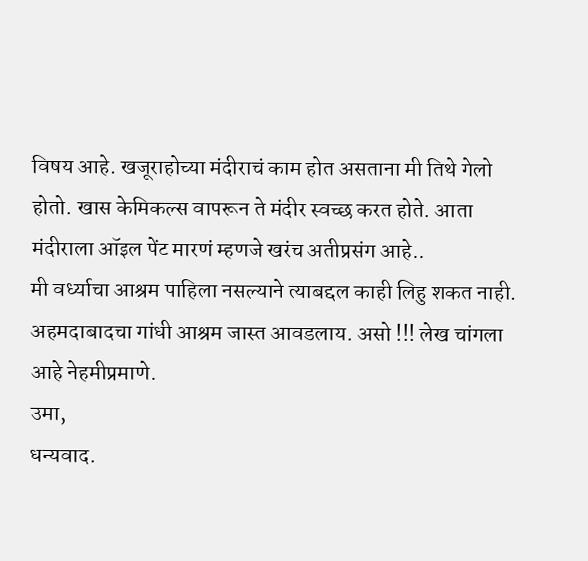विषय आहे. खजूराहोच्या मंदीराचं काम होत असताना मी तिथे गेलो होतो. खास केमिकल्स वापरून ते मंदीर स्वच्छ करत होते. आता मंदीराला ऑइल पेंट मारणं म्हणजे खरंच अतीप्रसंग आहे..
मी वर्ध्याचा आश्रम पाहिला नसल्याने त्याबद्दल काही लिहु शकत नाही. अहमदाबादचा गांधी आश्रम जास्त आवडलाय. असो !!! लेख चांगला आहे नेहमीप्रमाणे.
उमा,
धन्यवाद.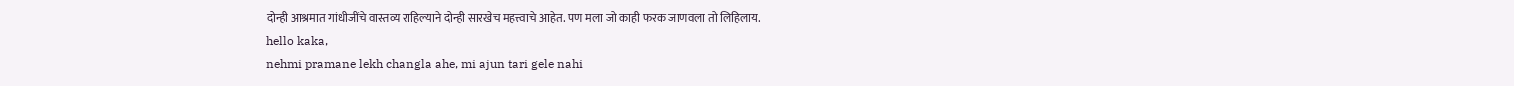दोन्ही आश्रमात गांधीजींचे वास्तव्य राहिल्याने दोन्ही सारखेच महत्त्वाचे आहेत. पण मला जो काही फरक जाणवला तो लिहिलाय.
hello kaka,
nehmi pramane lekh changla ahe, mi ajun tari gele nahi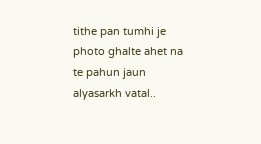tithe pan tumhi je photo ghalte ahet na te pahun jaun alyasarkh vatal..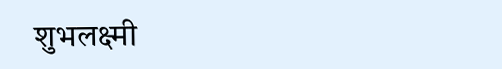शुभलक्ष्मी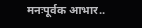मनःपूर्वक आभार..